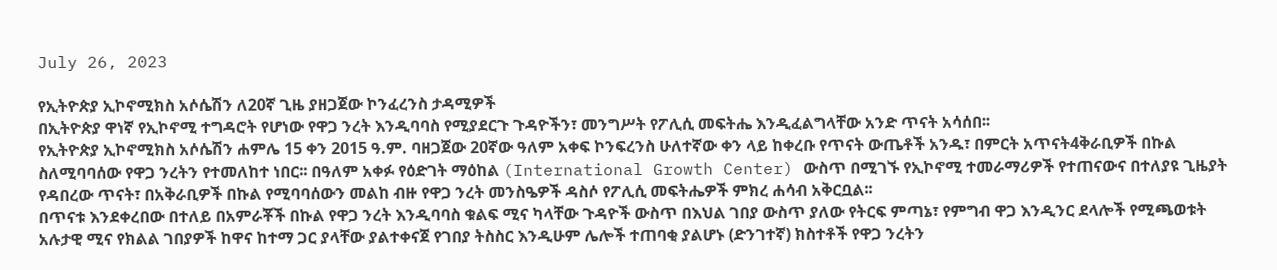July 26, 2023

የኢትዮጵያ ኢኮኖሚክስ አሶሴሽን ለ20ኛ ጊዜ ያዘጋጀው ኮንፈረንስ ታዳሚዎች
በኢትዮጵያ ዋነኛ የኢኮኖሚ ተግዳሮት የሆነው የዋጋ ንረት እንዲባባስ የሚያደርጉ ጉዳዮችን፣ መንግሥት የፖሊሲ መፍትሔ እንዲፈልግላቸው አንድ ጥናት አሳሰበ፡፡
የኢትዮጵያ ኢኮኖሚክስ አሶሴሽን ሐምሌ 15 ቀን 2015 ዓ.ም. ባዘጋጀው 20ኛው ዓለም አቀፍ ኮንፍረንስ ሁለተኛው ቀን ላይ ከቀረቡ የጥናት ውጤቶች አንዱ፣ በምርት አጥናት4ቅራቢዎች በኩል ስለሚባባሰው የዋጋ ንረትን የተመለከተ ነበር፡፡ በዓለም አቀፉ የዕድገት ማዕከል (International Growth Center) ውስጥ በሚገኙ የኢኮኖሚ ተመራማሪዎች የተጠናውና በተለያዩ ጊዜያት የዳበረው ጥናት፣ በአቅራቢዎች በኩል የሚባባሰውን መልከ ብዙ የዋጋ ንረት መንስዔዎች ዳስሶ የፖሊሲ መፍትሔዎች ምክረ ሐሳብ አቅርቧል፡፡
በጥናቱ እንደቀረበው በተለይ በአምራቾች በኩል የዋጋ ንረት እንዲባባስ ቁልፍ ሚና ካላቸው ጉዳዮች ውስጥ በእህል ገበያ ውስጥ ያለው የትርፍ ምጣኔ፣ የምግብ ዋጋ እንዲንር ደላሎች የሚጫወቱት አሉታዊ ሚና የክልል ገበያዎች ከዋና ከተማ ጋር ያላቸው ያልተቀናጀ የገበያ ትስስር እንዲሁም ሌሎች ተጠባቂ ያልሆኑ (ድንገተኛ) ክስተቶች የዋጋ ንረትን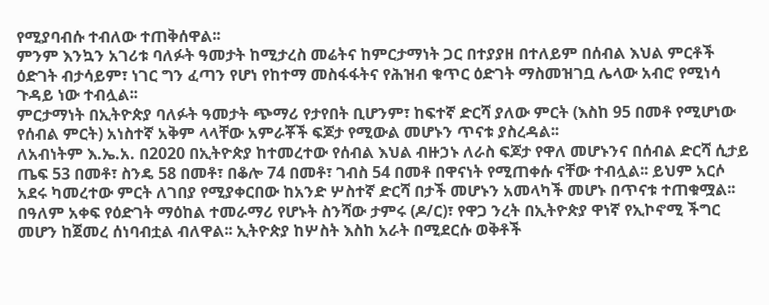የሚያባብሱ ተብለው ተጠቅሰዋል፡፡
ምንም እንኳን አገሪቱ ባለፉት ዓመታት ከሚታረስ መሬትና ከምርታማነት ጋር በተያያዘ በተለይም በሰብል እህል ምርቶች ዕድገት ብታሳይም፣ ነገር ግን ፈጣን የሆነ የከተማ መስፋፋትና የሕዝብ ቁጥር ዕድገት ማስመዝገቧ ሌላው አብሮ የሚነሳ ጉዳይ ነው ተብሏል፡፡
ምርታማነት በኢትዮጵያ ባለፉት ዓመታት ጭማሪ የታየበት ቢሆንም፣ ከፍተኛ ድርሻ ያለው ምርት (እስከ 95 በመቶ የሚሆነው የሰብል ምርት) አነስተኛ አቅም ላላቸው አምራቾች ፍጆታ የሚውል መሆኑን ጥናቱ ያስረዳል፡፡
ለአብነትም እ.ኤ.አ. በ2020 በኢትዮጵያ ከተመረተው የሰብል እህል ብዙኃኑ ለራስ ፍጆታ የዋለ መሆኑንና በሰብል ድርሻ ሲታይ ጤፍ 53 በመቶ፣ ስንዴ 58 በመቶ፣ በቆሎ 74 በመቶ፣ ገብስ 54 በመቶ በዋናነት የሚጠቀሱ ናቸው ተብሏል፡፡ ይህም አርሶ አደሩ ካመረተው ምርት ለገበያ የሚያቀርበው ከአንድ ሦስተኛ ድርሻ በታች መሆኑን አመላካች መሆኑ በጥናቱ ተጠቁሟል፡፡
በዓለም አቀፍ የዕድገት ማዕከል ተመራማሪ የሆኑት ስንሻው ታምሩ (ዶ/ር)፣ የዋጋ ንረት በኢትዮጵያ ዋነኛ የኢኮኖሚ ችግር መሆን ከጀመረ ሰነባብቷል ብለዋል፡፡ ኢትዮጵያ ከሦስት እስከ አራት በሚደርሱ ወቅቶች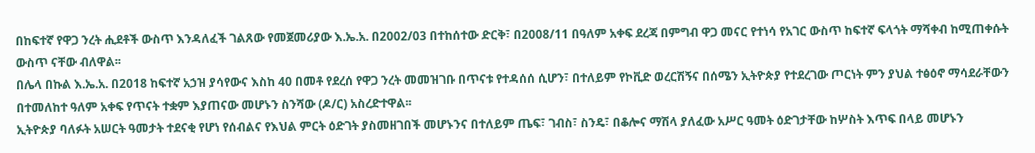በከፍተኛ የዋጋ ንረት ሒደቶች ውስጥ እንዳለፈች ገልጸው የመጀመሪያው እ.ኤ.አ. በ2002/03 በተከሰተው ድርቅ፣ በ2008/11 በዓለም አቀፍ ደረጃ በምግብ ዋጋ መናር የተነሳ የአገር ውስጥ ከፍተኛ ፍላጎት ማሻቀብ ከሚጠቀሱት ውስጥ ናቸው ብለዋል፡፡
በሌላ በኩል እ.ኤ.አ. በ2018 ከፍተኛ አኃዝ ያሳየውና እስከ 40 በመቶ የደረሰ የዋጋ ንረት መመዝገቡ በጥናቱ የተዳሰሰ ሲሆን፣ በተለይም የኮቪድ ወረርሽኝና በሰሜን ኢትዮጵያ የተደረገው ጦርነት ምን ያህል ተፅዕኖ ማሳደራቸውን በተመለከተ ዓለም አቀፍ የጥናት ተቋም እያጠናው መሆኑን ስንሻው (ዶ/ር) አስረድተዋል፡፡
ኢትዮጵያ ባለፉት አሠርት ዓመታት ተደናቂ የሆነ የሰብልና የእህል ምርት ዕድገት ያስመዘገበች መሆኑንና በተለይም ጤፍ፣ ገብስ፣ ስንዴ፣ በቆሎና ማሽላ ያለፈው አሥር ዓመት ዕድገታቸው ከሦስት እጥፍ በላይ መሆኑን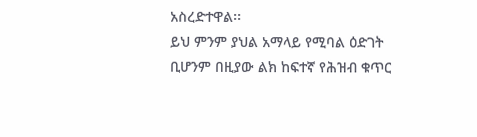አስረድተዋል፡፡
ይህ ምንም ያህል አማላይ የሚባል ዕድገት ቢሆንም በዚያው ልክ ከፍተኛ የሕዝብ ቁጥር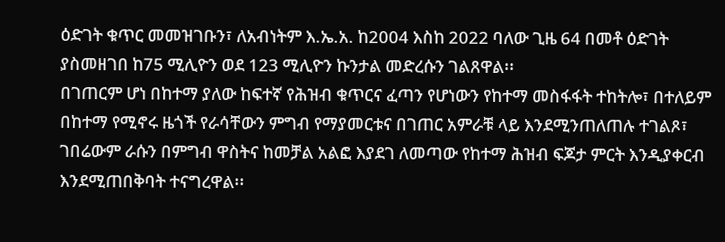ዕድገት ቁጥር መመዝገቡን፣ ለአብነትም እ.ኤ.አ. ከ2004 እስከ 2022 ባለው ጊዜ 64 በመቶ ዕድገት ያስመዘገበ ከ75 ሚሊዮን ወደ 123 ሚሊዮን ኩንታል መድረሱን ገልጸዋል፡፡
በገጠርም ሆነ በከተማ ያለው ከፍተኛ የሕዝብ ቁጥርና ፈጣን የሆነውን የከተማ መስፋፋት ተከትሎ፣ በተለይም በከተማ የሚኖሩ ዜጎች የራሳቸውን ምግብ የማያመርቱና በገጠር አምራቹ ላይ እንደሚንጠለጠሉ ተገልጾ፣ ገበሬውም ራሱን በምግብ ዋስትና ከመቻል አልፎ እያደገ ለመጣው የከተማ ሕዝብ ፍጆታ ምርት እንዲያቀርብ እንደሚጠበቅባት ተናግረዋል፡፡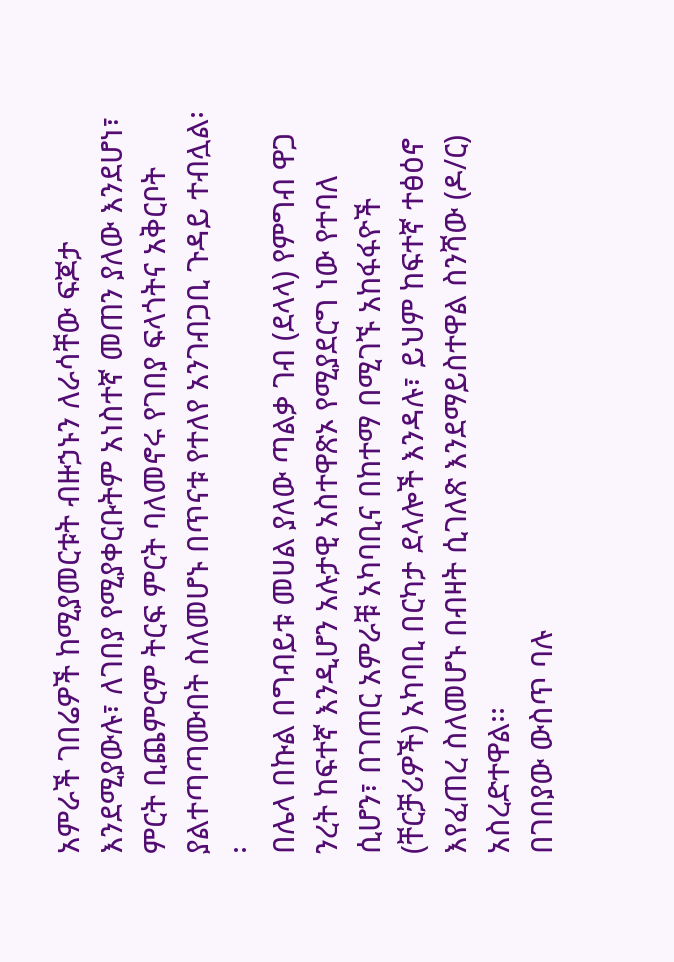አምራች ገበሬዎች ከሚያመርቱት ብዙኃኑን ለራሳቸው ፍጆታ እንደሚያውሉ፣ ለገበያ የሚያቀርቡትም አነስተኛ መጠን ያለው እንደሆነ፣ ምርት ቢጨምርም ትርፍ ምርት ባለመኖሩ የገበያ ፍላጎትና አቅርቦት ያልተጣጣሙበት ስለመሆኑ በጥናቱ የተለየ አንገብጋቢ ጉዳይ ተብሏል፡፡
በሌላ በኩል በግብይቱ መሀል ያለው ጣልቃ ገብ (ደላላ) የምግብ ዋጋ ንረት ከፍተኛ እንዲሆን አሉታዊ አስተዋጽኦ የሚያደርግ ነው የተባለ ሲሆን፣ በገጠር አምራቹ አካባቢና በከተማ በሚገኙ አከፋፋዮች (ቸርቻሪዎች) አካባቢ በርካታ ደላሎች እንዳሉ፣ ይህም ከፍተኛ ተፅዕኖ እየፈጠረ ስለመሆኑ በብዛት ሲገለጽ እንደማይስተዋል ስንሻው (ዶ/ር) አስረድተዋል፡፡
በገበያው ውስጥ ባሉ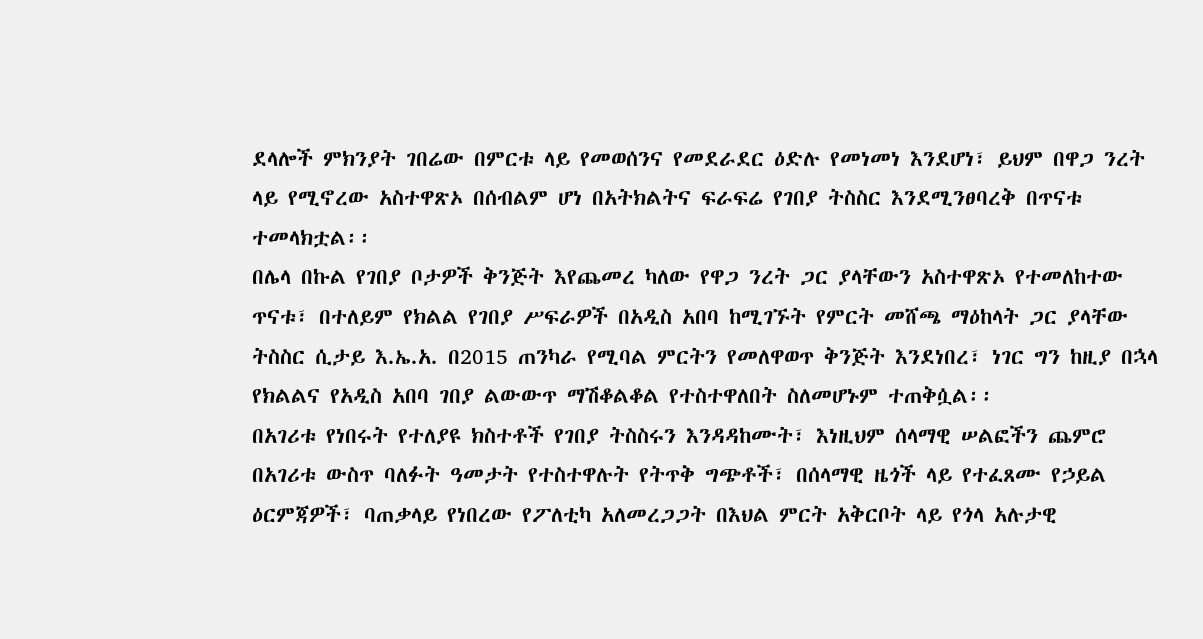ደላሎች ምክንያት ገበሬው በምርቱ ላይ የመወሰንና የመደራደር ዕድሉ የመነመነ እንደሆነ፣ ይህም በዋጋ ንረት ላይ የሚኖረው አስተዋጽኦ በሰብልም ሆነ በአትክልትና ፍራፍሬ የገበያ ትስስር እንደሚንፀባረቅ በጥናቱ ተመላክቷል፡፡
በሌላ በኩል የገበያ ቦታዎች ቅንጅት እየጨመረ ካለው የዋጋ ንረት ጋር ያላቸውን አስተዋጽኦ የተመለከተው ጥናቱ፣ በተለይም የክልል የገበያ ሥፍራዎች በአዲስ አበባ ከሚገኙት የምርት መሸጫ ማዕከላት ጋር ያላቸው ትስስር ሲታይ እ.ኤ.አ. በ2015 ጠንካራ የሚባል ምርትን የመለዋወጥ ቅንጅት እንደነበረ፣ ነገር ግን ከዚያ በኋላ የክልልና የአዲስ አበባ ገበያ ልውውጥ ማሽቆልቆል የተስተዋለበት ስለመሆኑም ተጠቅሷል፡፡
በአገሪቱ የነበሩት የተለያዩ ክስተቶች የገበያ ትስስሩን እንዳዳከሙት፣ እነዚህም ሰላማዊ ሠልፎችን ጨምሮ በአገሪቱ ውስጥ ባለፉት ዓመታት የተስተዋሉት የትጥቅ ግጭቶች፣ በሰላማዊ ዜጎች ላይ የተፈጸሙ የኃይል ዕርምጃዎች፣ ባጠቃላይ የነበረው የፖለቲካ አለመረጋጋት በእህል ምርት አቅርቦት ላይ የጎላ አሉታዊ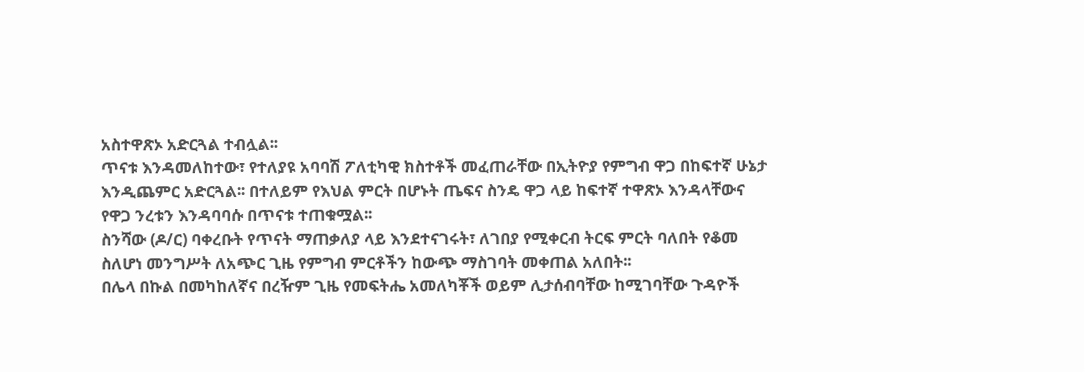አስተዋጽኦ አድርጓል ተብሏል፡፡
ጥናቱ እንዳመለከተው፣ የተለያዩ አባባሽ ፖለቲካዊ ክስተቶች መፈጠራቸው በኢትዮያ የምግብ ዋጋ በከፍተኛ ሁኔታ እንዲጨምር አድርጓል፡፡ በተለይም የእህል ምርት በሆኑት ጤፍና ስንዴ ዋጋ ላይ ከፍተኛ ተዋጽኦ እንዳላቸውና የዋጋ ንረቱን እንዳባባሱ በጥናቱ ተጠቁሟል፡፡
ስንሻው (ዶ/ር) ባቀረቡት የጥናት ማጠቃለያ ላይ እንደተናገሩት፣ ለገበያ የሚቀርብ ትርፍ ምርት ባለበት የቆመ ስለሆነ መንግሥት ለአጭር ጊዜ የምግብ ምርቶችን ከውጭ ማስገባት መቀጠል አለበት፡፡
በሌላ በኩል በመካከለኛና በረዥም ጊዜ የመፍትሔ አመለካቾች ወይም ሊታሰብባቸው ከሚገባቸው ጉዳዮች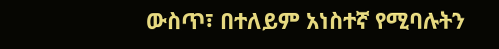ውስጥ፣ በተለይም አነስተኛ የሚባሉትን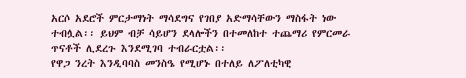አርሶ አደሮች ምርታማነት ማሳደግና የገበያ አድማሳቸውን ማስፋት ነው ተብሏል፡፡ ይህም ብቻ ሳይሆን ደላሎችን በተመለከተ ተጨማሪ የምርመራ ጥናቶች ሊደረጉ እንደሚገባ ተብራርቷል፡፡
የዋጋ ንረት እንዲባባስ መንስዔ የሚሆኑ በተለይ ለፖለቲካዊ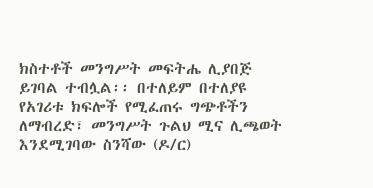ክስተቶች መንግሥት መፍትሔ ሊያበጅ ይገባል ተብሏል፡፡ በተለይም በተለያዩ የአገሪቱ ክፍሎች የሚፈጠሩ ግጭቶችን ለማብረድ፣ መንግሥት ጉልህ ሚና ሊጫወት እንደሚገባው ስንሻው (ዶ/ር)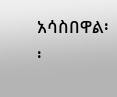አሳስበዋል፡፡